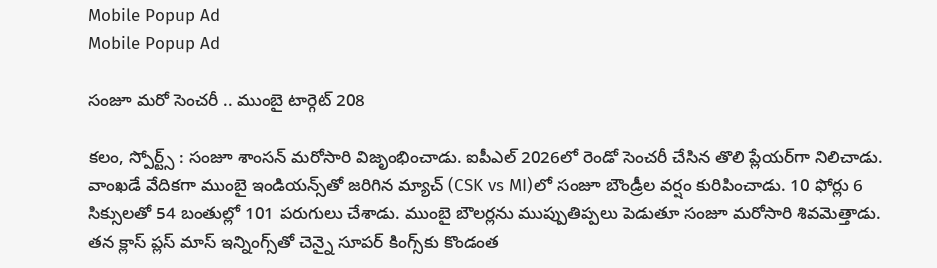Mobile Popup Ad
Mobile Popup Ad

సంజూ మరో సెంచరీ .. ముంబై టార్గెట్ 208

కలం, స్పోర్ట్స్ : సంజూ శాంసన్ మరోసారి విజృంభించాడు. ఐపీఎల్ 2026లో రెండో సెంచరీ చేసిన తొలి ప్లేయర్‌గా నిలిచాడు. వాంఖడే వేదికగా ముంబై ఇండియన్స్‌తో జరిగిన మ్యాచ్‌ (CSK vs MI)లో సంజూ బౌండ్రీల వర్షం కురిపించాడు. 10 ఫోర్లు 6 సిక్సులతో 54 బంతుల్లో 101 పరుగులు చేశాడు. ముంబై బౌలర్లను ముప్పుతిప్పలు పెడుతూ సంజూ మరోసారి శివమెత్తాడు. తన క్లాస్ ప్లస్ మాస్ ఇన్నింగ్స్‌తో చెన్నై సూపర్ కింగ్స్‌కు కొండంత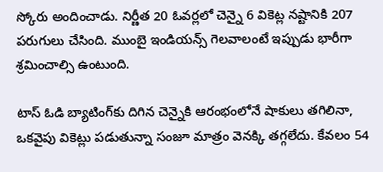స్కోరు అందించాడు. నిర్ణీత 20 ఓవర్లలో చెన్నై 6 వికెట్ల నష్టానికి 207 పరుగులు చేసింది. ముంబై ఇండియన్స్ గెలవాలంటే ఇప్పుడు భారీగా శ్రమించాల్సి ఉంటుంది.

టాస్ ఓడి బ్యాటింగ్‌కు దిగిన చెన్నైకి ఆరంభంలోనే షాకులు తగిలినా, ఒకవైపు వికెట్లు పడుతున్నా సంజూ మాత్రం వెనక్కి తగ్గలేదు. కేవలం 54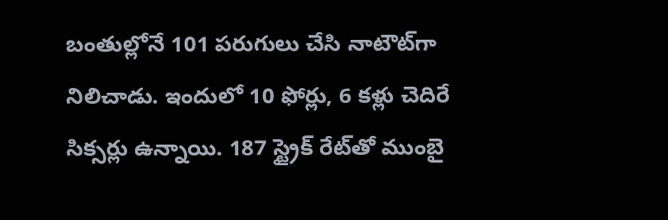బంతుల్లోనే 101 పరుగులు చేసి నాటౌట్‌గా నిలిచాడు. ఇందులో 10 ఫోర్లు, 6 కళ్లు చెదిరే సిక్సర్లు ఉన్నాయి. 187 స్ట్రైక్ రేట్‌తో ముంబై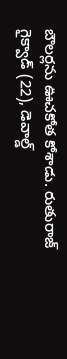బౌలర్లను ఊచకోత కోశాడు. రుతురాజ్ గైక్వాడ్ (22), డెవాల్డ్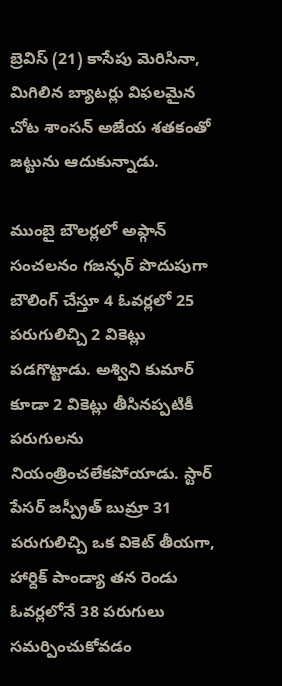బ్రెవిస్ (21) కాసేపు మెరిసినా, మిగిలిన బ్యాటర్లు విఫలమైన చోట శాంసన్ అజేయ శతకంతో జట్టును ఆదుకున్నాడు.

ముంబై బౌలర్లలో అఫ్గాన్ సంచలనం గజన్ఫర్ పొదుపుగా బౌలింగ్ చేస్తూ 4 ఓవర్లలో 25 పరుగులిచ్చి 2 వికెట్లు పడగొట్టాడు. అశ్విని కుమార్ కూడా 2 వికెట్లు తీసినప్పటికీ పరుగులను నియంత్రించలేకపోయాడు. స్టార్ పేసర్ జస్ప్రీత్ బుమ్రా 31 పరుగులిచ్చి ఒక వికెట్ తీయగా, హార్దిక్ పాండ్యా తన రెండు ఓవర్లలోనే 38 పరుగులు సమర్పించుకోవడం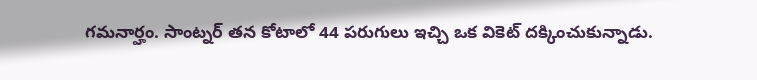గమనార్హం. సాంట్నర్ తన కోటాలో 44 పరుగులు ఇచ్చి ఒక వికెట్ దక్కించుకున్నాడు.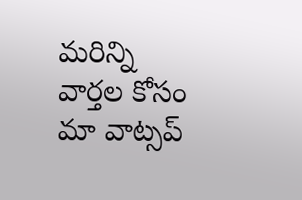మ‌రిన్ని వార్త‌ల కోసం మా వాట్స‌ప్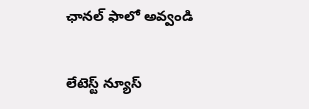ఛాన‌ల్ ఫాలో అవ్వండి

లేటెస్ట్ న్యూస్‌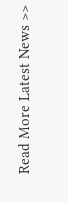Read More Latest News >>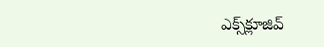ఎక్స్‌క్లూజివ్‌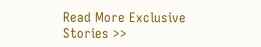Read More Exclusive Stories >>